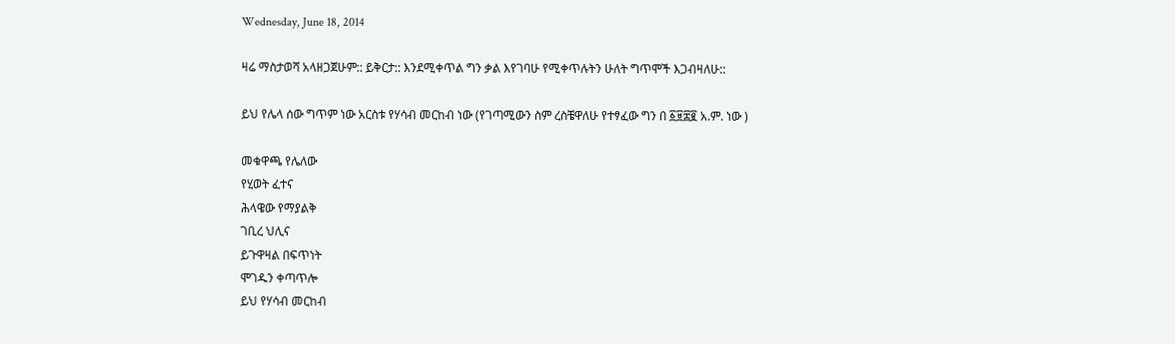Wednesday, June 18, 2014

ዛሬ ማስታወሻ አላዘጋጀሁም:: ይቅርታ:: እንደሚቀጥል ግን ቃል እየገባሁ የሚቀጥሉትን ሁለት ግጥሞች እጋብዛለሁ::

ይህ የሌላ ሰው ግጥም ነው አርስቱ የሃሳብ መርከብ ነው (የገጣሚውን ስም ረስቼዋለሁ የተፃፈው ግን በ ፩፱፰፪ አ.ም. ነው )

መቁዋጫ የሌለው
የሂወት ፈተና
ሕላዌው የማያልቅ
ገቢረ ህሊና
ይጉዋዛል በፍጥነት
ሞገዱን ቀጣጥሎ
ይህ የሃሳብ መርከብ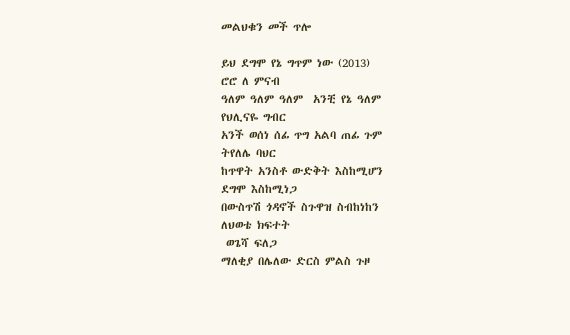መልህቁን መች ጥሎ

ይህ ደግሞ የኔ ግጥም ነው (2013)
ሮሮ ለ ምናብ
ዓለም ዓለም ዓለም  አንቺ የኔ ዓለም
የህሊናዬ ግብር
አንች ወሰነ ሰፊ ጥግ አልባ ጠፊ ጉም
ትየለሌ ባህር
ከጥዋት አንስቶ ውድቅት እስከሚሆን
ደግሞ እስከሚነጋ
በውስጥሽ ጎዳኖች ስጉዋዝ ስብከነከን
ለህወቴ ክፍተት
 ወጌሻ ፍለጋ
ማለቂያ በሌለው ድርስ ምልስ ጉዞ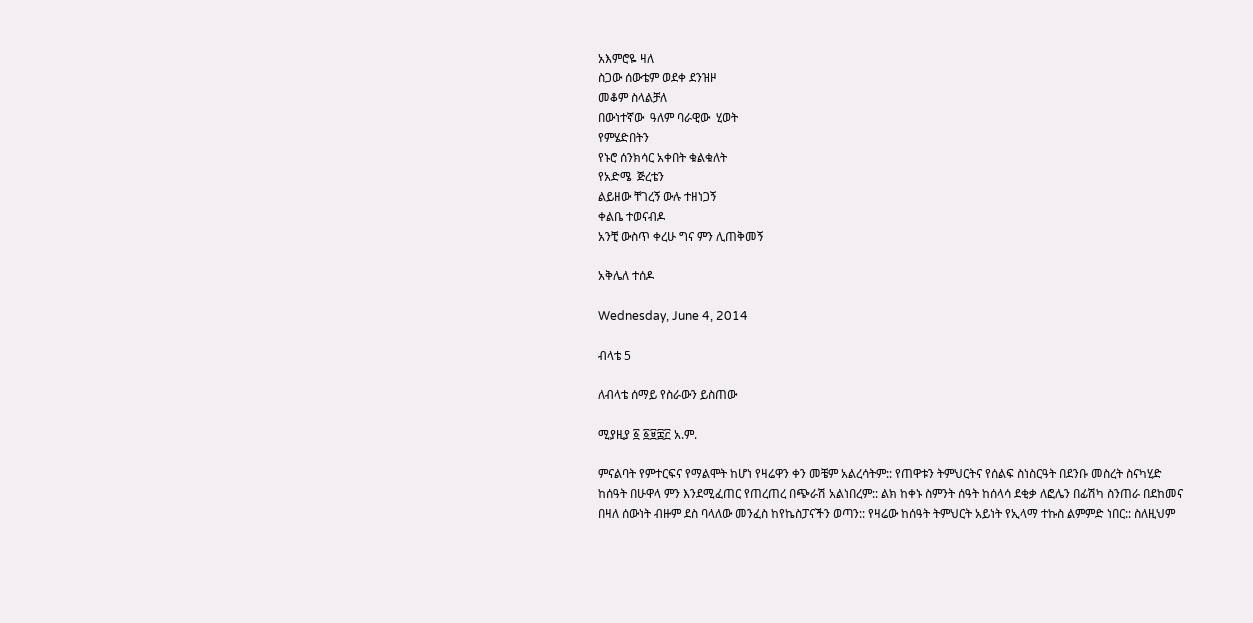አእምሮዬ ዛለ
ስጋው ሰውቴም ወደቀ ደንዝዞ
መቆም ስላልቻለ
በውነተኛው  ዓለም ባራዊው  ሂወት
የምሄድበትን
የኑሮ ሰንክሳር አቀበት ቁልቁለት
የአድሜ  ጅረቴን
ልይዘው ቸገረኝ ውሉ ተዘነጋኝ
ቀልቤ ተወናብዶ
አንቺ ውስጥ ቀረሁ ግና ምን ሊጠቅመኝ

አቅሌለ ተሰዶ

Wednesday, June 4, 2014

ብላቴ 5

ለብላቴ ሰማይ የስራውን ይስጠው

ሚያዚያ ፩ ፩፱፰፫ አ.ም.

ምናልባት የምተርፍና የማልሞት ከሆነ የዛሬዋን ቀን መቼም አልረሳትም:: የጠዋቱን ትምህርትና የሰልፍ ስነስርዓት በደንቡ መስረት ስናካሂድ ከሰዓት በሁዋላ ምን እንደሚፈጠር የጠረጠረ በጭራሽ አልነበረም:: ልክ ከቀኑ ስምንት ሰዓት ከሰላሳ ደቂቃ ለፎሌን በፊሽካ ስንጠራ በደከመና በዛለ ሰውነት ብዙም ደስ ባላለው መንፈስ ከየኬስፓናችን ወጣን:: የዛሬው ከሰዓት ትምህርት አይነት የኢላማ ተኩስ ልምምድ ነበር:: ስለዚህም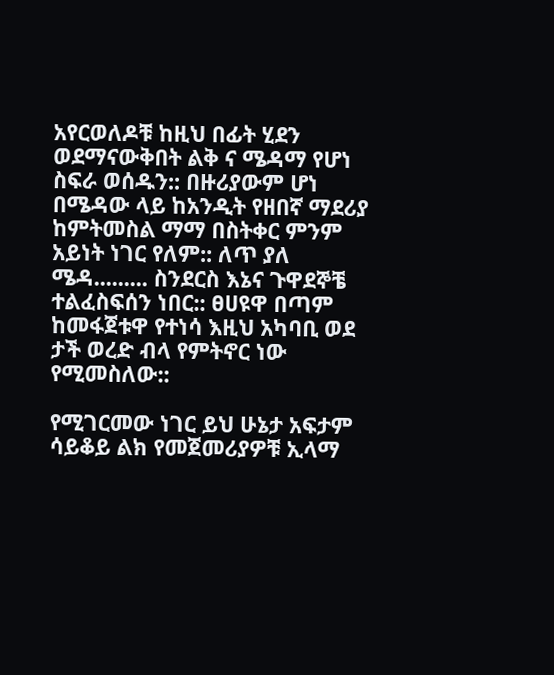አየርወለዶቹ ከዚህ በፊት ሂደን ወደማናውቅበት ልቅ ና ሜዳማ የሆነ ስፍራ ወሰዱን:: በዙሪያውም ሆነ በሜዳው ላይ ከአንዲት የዘበኛ ማደሪያ ከምትመስል ማማ በስትቀር ምንም አይነት ነገር የለም:: ለጥ ያለ ሜዳ......... ስንደርስ እኔና ጉዋደኞቼ ተልፈስፍሰን ነበር:: ፀሀዩዋ በጣም ከመፋጀቱዋ የተነሳ እዚህ አካባቢ ወደ ታች ወረድ ብላ የምትኖር ነው የሚመስለው::

የሚገርመው ነገር ይህ ሁኔታ አፍታም ሳይቆይ ልክ የመጀመሪያዎቹ ኢላማ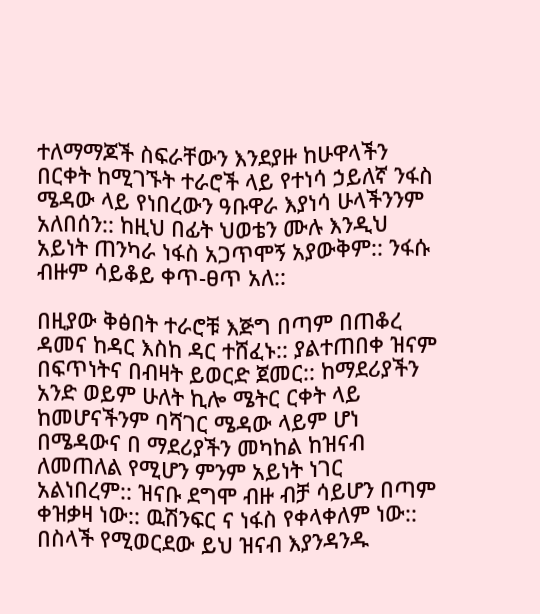ተለማማጆች ስፍራቸውን እንደያዙ ከሁዋላችን በርቀት ከሚገኙት ተራሮች ላይ የተነሳ ኃይለኛ ንፋስ ሜዳው ላይ የነበረውን ዓቡዋራ እያነሳ ሁላችንንም አለበሰን:: ከዚህ በፊት ህወቴን ሙሉ እንዲህ አይነት ጠንካራ ነፋስ አጋጥሞኝ አያውቅም:: ንፋሱ ብዙም ሳይቆይ ቀጥ-ፀጥ አለ::

በዚያው ቅፅበት ተራሮቹ እጅግ በጣም በጠቆረ ዳመና ከዳር እስከ ዳር ተሸፈኑ:: ያልተጠበቀ ዝናም በፍጥነትና በብዛት ይወርድ ጀመር:: ከማደሪያችን አንድ ወይም ሁለት ኪሎ ሜትር ርቀት ላይ ከመሆናችንም ባሻገር ሜዳው ላይም ሆነ በሜዳውና በ ማደሪያችን መካከል ከዝናብ ለመጠለል የሚሆን ምንም አይነት ነገር አልነበረም:: ዝናቡ ደግሞ ብዙ ብቻ ሳይሆን በጣም ቀዝቃዛ ነው:: ዉሽንፍር ና ነፋስ የቀላቀለም ነው:: በስላች የሚወርደው ይህ ዝናብ እያንዳንዱ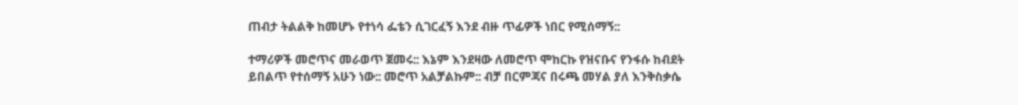ጠብታ ትልልቅ ከመሆኑ የተነሳ ፌቴን ሲገርፈኝ እንደ ብዙ ጥፊዎች ነበር የሚሰማኝ::

ተማሪዎች መሮጥና መራወጥ ጀመሩ:: እኔም እንደዛው ለመሮጥ ሞከርኩ የዝናቡና የንፋሱ ከብደት ይበልጥ የተሰማኝ አሁን ነው:: መሮጥ አልቻልኩም:: ብቻ በርምጃና በሩጫ መሃል ያለ እንቅስቃሴ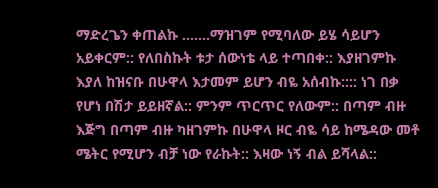ማድረጌን ቀጠልኩ .......ማዝገም የሚባለው ይሄ ሳይሆን አይቀርም:: የለበስኩት ቱታ ሰውነቴ ላይ ተጣበቀ:: እያዘገምኩ እያለ ከዝናቡ በሁዋላ እታመም ይሆን ብዬ አሰብኩ:::: ነገ በቃ የሆነ በሽታ ይይዘኛል:: ምንም ጥርጥር የለውም:: በጣም ብዙ እጅግ በጣም ብዙ ካዘገምኩ በሁዋላ ዞር ብዬ ሳይ ከሜዳው መቶ ሜትር የሚሆን ብቻ ነው የራኩት:: እዛው ነኝ ብል ይሻላል::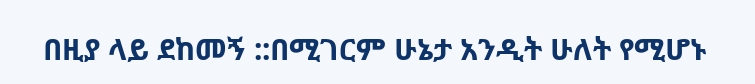በዚያ ላይ ደከመኝ ::በሚገርም ሁኔታ አንዲት ሁለት የሚሆኑ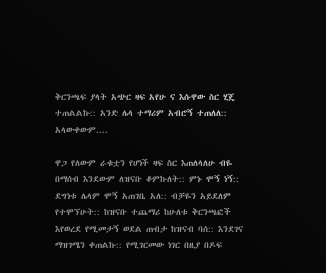ቅርንጫፍ ያላት አጭር ዛፍ አየሁ ና እሱዋው ስር ሂጄ ተጠልልኩ:: አንድ ሌላ ተማሪም አብሮኝ ተጠለለ:: አላውቀውም....

ዋጋ የለውም ራቁቷን የሆነች ዛፍ ስር እጠለላለሁ ብዬ በማሰብ እንደውም ለዝናቡ ቆምኩለት:: ምኑ ሞኝ ነኝ:: ደግነቱ ሌላም ሞኝ አጠገቤ አለ:: ብቻዬን አይደለም የተሞኘሁት:: ከዝናቡ ተጨማሪ ከሁለቱ ቅርንጫፎች እየወረደ የሚመታኝ ወደል ጠብታ ከዝናብ ባሰ:: እንደገና ማዝገሜን ቀጠልኩ:: የሚገርመው ነገር በዚያ በዶፍ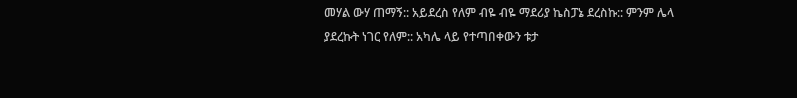መሃል ውሃ ጠማኝ:: አይደረስ የለም ብዬ ብዬ ማደሪያ ኬስፓኔ ደረስኩ:: ምንም ሌላ ያደረኩት ነገር የለም:: አካሌ ላይ የተጣበቀውን ቱታ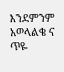እንደምንም አወላልቄ ና ጥዬ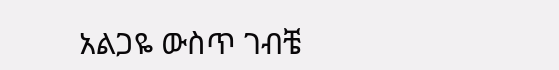አልጋዬ ውስጥ ገብቼ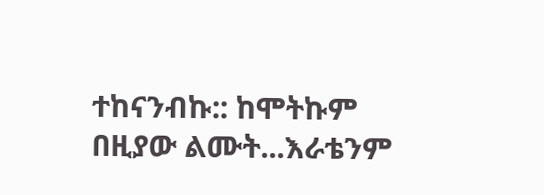ተከናንብኩ:: ከሞትኩም በዚያው ልሙት...እራቴንም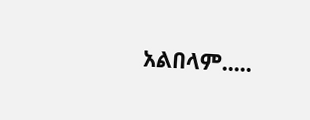አልበላም.....